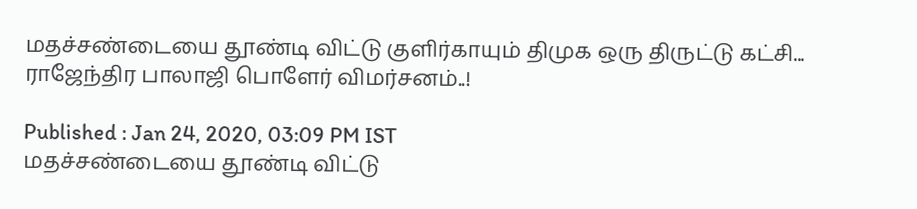மதச்சண்டையை தூண்டி விட்டு குளிர்காயும் திமுக ஒரு திருட்டு கட்சி... ராஜேந்திர பாலாஜி பொளேர் விமர்சனம்..!

Published : Jan 24, 2020, 03:09 PM IST
மதச்சண்டையை தூண்டி விட்டு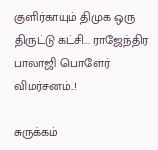குளிர்காயும் திமுக ஒரு திருட்டு கட்சி... ராஜேந்திர பாலாஜி பொளேர் விமர்சனம்..!

சுருக்கம்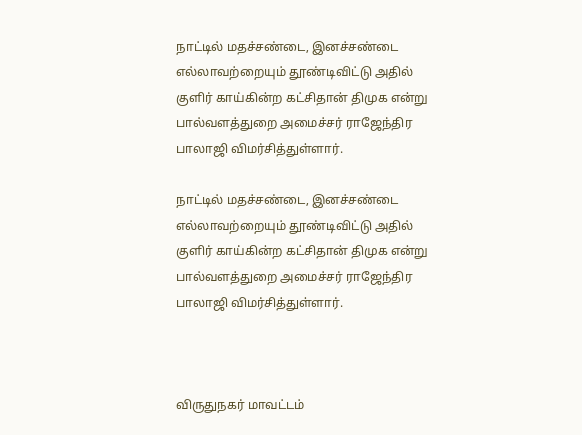நாட்டில் மதச்சண்டை, இனச்சண்டை எல்லாவற்றையும் தூண்டிவிட்டு அதில் குளிர் காய்கின்ற கட்சிதான் திமுக என்று பால்வளத்துறை அமைச்சர் ராஜேந்திர பாலாஜி விமர்சித்துள்ளார்.

நாட்டில் மதச்சண்டை, இனச்சண்டை எல்லாவற்றையும் தூண்டிவிட்டு அதில் குளிர் காய்கின்ற கட்சிதான் திமுக என்று பால்வளத்துறை அமைச்சர் ராஜேந்திர பாலாஜி விமர்சித்துள்ளார்.



விருதுநகர் மாவட்டம்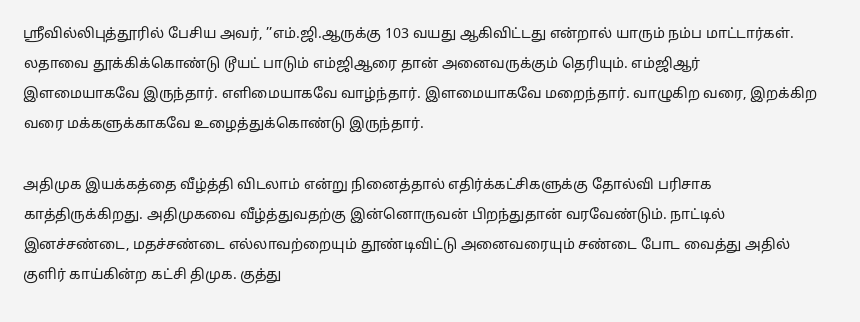ஸ்ரீவில்லிபுத்தூரில் பேசிய அவர், ’’எம்.ஜி.ஆருக்கு 103 வயது ஆகிவிட்டது என்றால் யாரும் நம்ப மாட்டார்கள். லதாவை தூக்கிக்கொண்டு டூயட் பாடும் எம்ஜிஆரை தான் அனைவருக்கும் தெரியும். எம்ஜிஆர் இளமையாகவே இருந்தார். எளிமையாகவே வாழ்ந்தார். இளமையாகவே மறைந்தார். வாழுகிற வரை, இறக்கிற வரை மக்களுக்காகவே உழைத்துக்கொண்டு இருந்தார்.

அதிமுக இயக்கத்தை வீழ்த்தி விடலாம் என்று நினைத்தால் எதிர்க்கட்சிகளுக்கு தோல்வி பரிசாக காத்திருக்கிறது. அதிமுகவை வீழ்த்துவதற்கு இன்னொருவன் பிறந்துதான் வரவேண்டும். நாட்டில் இனச்சண்டை, மதச்சண்டை எல்லாவற்றையும் தூண்டிவிட்டு அனைவரையும் சண்டை போட வைத்து அதில் குளிர் காய்கின்ற கட்சி திமுக. குத்து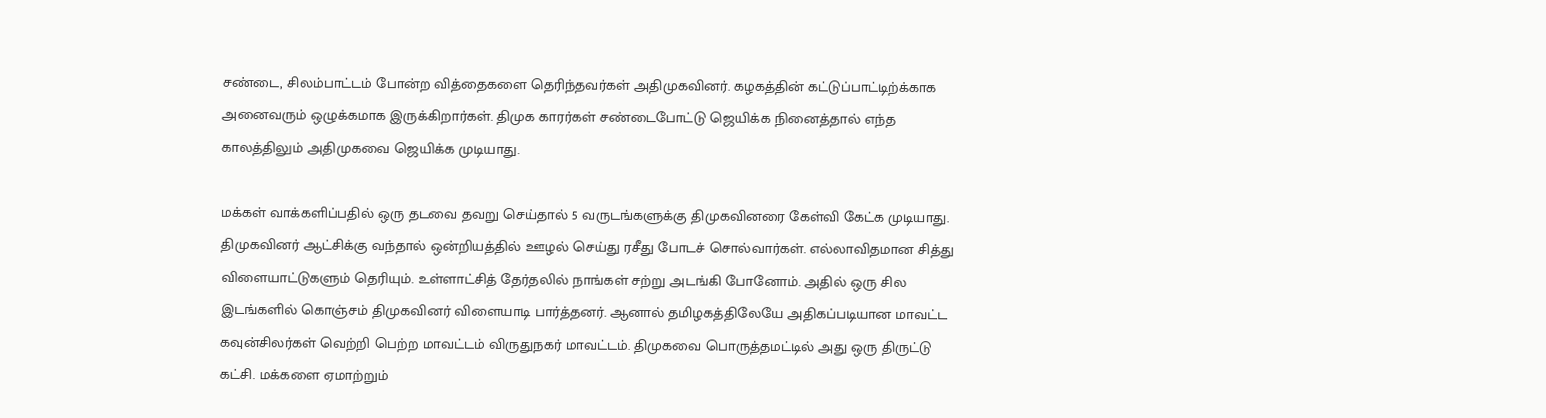சண்டை, சிலம்பாட்டம் போன்ற வித்தைகளை தெரிந்தவர்கள் அதிமுகவினர். கழகத்தின் கட்டுப்பாட்டிற்க்காக அனைவரும் ஒழுக்கமாக இருக்கிறார்கள். திமுக காரர்கள் சண்டைபோட்டு ஜெயிக்க நினைத்தால் எந்த காலத்திலும் அதிமுகவை ஜெயிக்க முடியாது.

மக்கள் வாக்களிப்பதில் ஒரு தடவை தவறு செய்தால் 5 வருடங்களுக்கு திமுகவினரை கேள்வி கேட்க முடியாது. திமுகவினர் ஆட்சிக்கு வந்தால் ஒன்றியத்தில் ஊழல் செய்து ரசீது போடச் சொல்வார்கள். எல்லாவிதமான சித்து விளையாட்டுகளும் தெரியும். உள்ளாட்சித் தேர்தலில் நாங்கள் சற்று அடங்கி போனோம். அதில் ஒரு சில இடங்களில் கொஞ்சம் திமுகவினர் விளையாடி பார்த்தனர். ஆனால் தமிழகத்திலேயே அதிகப்படியான மாவட்ட கவுன்சிலர்கள் வெற்றி பெற்ற மாவட்டம் விருதுநகர் மாவட்டம். திமுகவை பொருத்தமட்டில் அது ஒரு திருட்டு கட்சி. மக்களை ஏமாற்றும்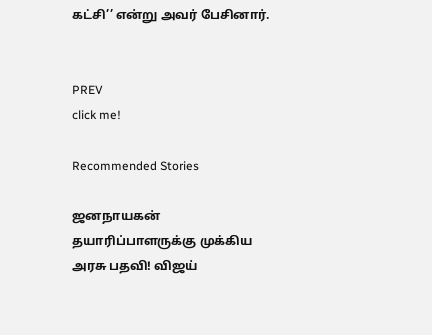கட்சி’’ என்று அவர் பேசினார்.


PREV
click me!

Recommended Stories

ஜனநாயகன் தயாரிப்பாளருக்கு முக்கிய அரசு பதவி! விஜய்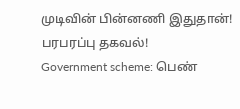முடிவின் பின்னணி இதுதான்! பரபரப்பு தகவல்!
Government scheme: பெண்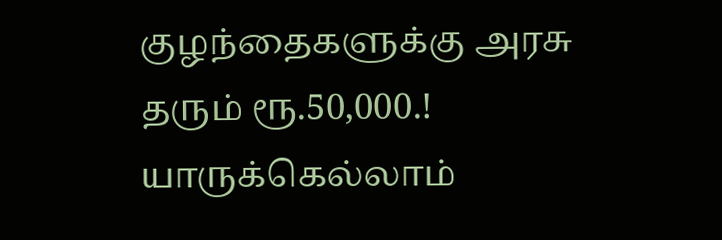குழந்தைகளுக்கு அரசு தரும் ரூ.50,000.! யாருக்கெல்லாம்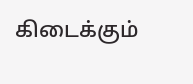கிடைக்கும்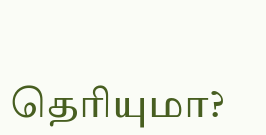தெரியுமா?